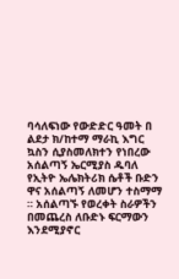ባሳለፍነው የውድድር ዓመት በ ልደታ ክ/ከተማ ማራኪ እግር ኳስን ሲያስመለክተን የነበረው አሰልጣኝ ኤርሚያስ ዱባለ የኢትዮ ኤሌክትሪክ ሴቶች ቡድን ዋና አሰልጣኝ ለመሆን ተስማማ ። አሰልጣኙ የወረቀት ስራዎችን በመጨረስ ለቡድኑ ፍርማውን እንደሚያኖር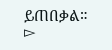ይጠበቃል።
▻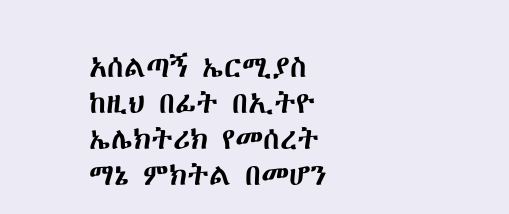አሰልጣኝ ኤርሚያስ ከዚህ በፊት በኢትዮ ኤሌክትሪክ የመሰረት ማኔ ምክትል በመሆን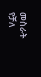መስራት የቻለ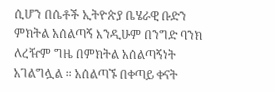ሲሆን በሴቶች ኢትዮጵያ ቤሄራዊ ቡድን ምክትል አሰልጣኝ እንዲሁም በንግድ ባንክ ለረዥም ግዜ በምክትል አሰልጣኝነት አገልግሏል ። አሰልጣኙ በቀጣይ ቀናት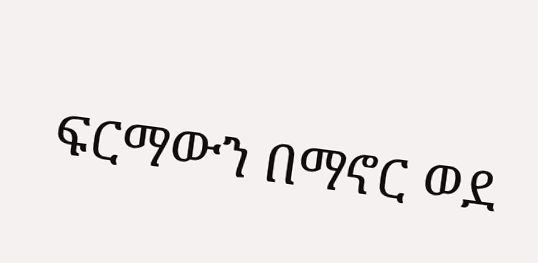ፍርማውን በማኖር ወደ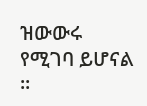ዝውውሩ የሚገባ ይሆናል ።